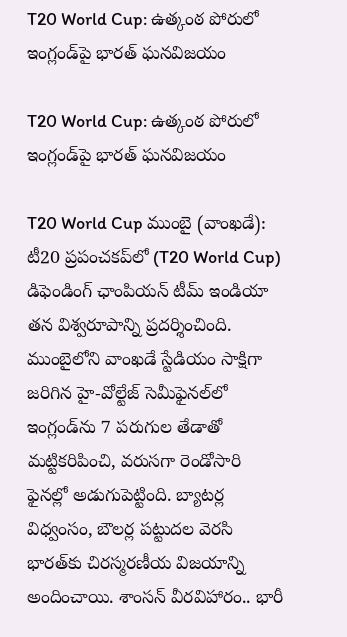T20 World Cup: ఉత్కంఠ పోరులో ఇంగ్లండ్‌పై భారత్ ఘనవిజయం

T20 World Cup: ఉత్కంఠ పోరులో ఇంగ్లండ్‌పై భారత్ ఘనవిజయం

T20 World Cup ముంబై (వాంఖడే): టీ20 ప్రపంచకప్‌లో (T20 World Cup) డిఫెండింగ్ ఛాంపియన్ టీమ్ ఇండియా తన విశ్వరూపాన్ని ప్రదర్శించింది. ముంబైలోని వాంఖడే స్టేడియం సాక్షిగా జరిగిన హై-వోల్టేజ్ సెమీఫైనల్‌లో ఇంగ్లండ్‌ను 7 పరుగుల తేడాతో మట్టికరిపించి, వరుసగా రెండోసారి ఫైనల్లో అడుగుపెట్టింది. బ్యాటర్ల విధ్వంసం, బౌలర్ల పట్టుదల వెరసి భారత్‌కు చిరస్మరణీయ విజయాన్ని అందించాయి. శాంసన్ వీరవిహారం.. భారీ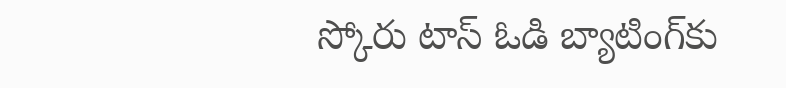స్కోరు టాస్ ఓడి బ్యాటింగ్‌కు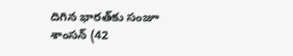దిగిన భారత్‌కు సంజూ శాంసన్ (42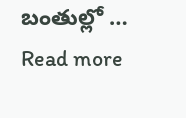బంతుల్లో … Read more